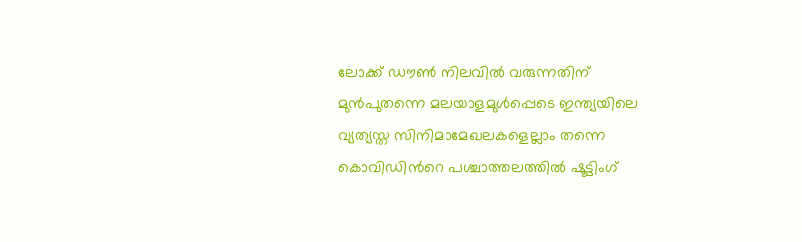ലോക്ക് ഡൗണ്‍ നിലവില്‍ വരുന്നതിന് മുന്‍പുതന്നെ മലയാളമുള്‍പ്പെടെ ഇന്ത്യയിലെ വ്യത്യസ്ത സിനിമാമേഖലകളെല്ലാം തന്നെ കൊവിഡിന്‍റെ പശ്ചാത്തലത്തില്‍ ഷൂട്ടിംഗ്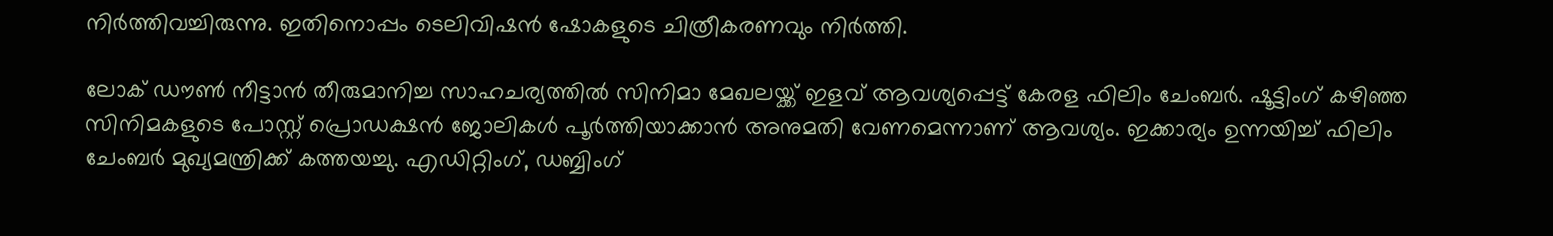നിര്‍ത്തിവച്ചിരുന്നു. ഇതിനൊപ്പം ടെലിവിഷന്‍ ഷോകളുടെ ചിത്രീകരണവും നിര്‍ത്തി.

ലോക് ഡൗൺ നീട്ടാൻ തീരുമാനിച്ച സാഹചര്യത്തിൽ സിനിമാ മേഖലയ്ക്ക് ഇളവ് ആവശ്യപ്പെട്ട് കേരള ഫിലിം ചേംബർ. ഷൂട്ടിംഗ് കഴിഞ്ഞ സിനിമകളുടെ പോസ്റ്റ് പ്രൊഡക്ഷൻ ജോലികൾ പൂർത്തിയാക്കാൻ അനുമതി വേണമെന്നാണ് ആവശ്യം. ഇക്കാര്യം ഉന്നയിച്ച് ഫിലിം ചേംബര്‍ മുഖ്യമന്ത്രിക്ക് കത്തയച്ചു. എഡിറ്റിംഗ്, ഡബ്ബിംഗ്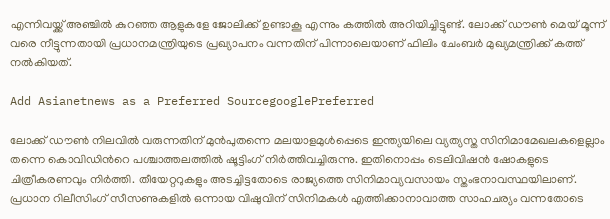എന്നിവയ്ക്ക് അഞ്ചില്‍ കുറഞ്ഞ ആളുകളേ ജോലിക്ക് ഉണ്ടാകൂ എന്നും കത്തില്‍ അറിയിച്ചിട്ടുണ്ട്. ലോക്ക് ഡൗണ്‍ മെയ് മൂന്ന് വരെ നീട്ടുന്നതായി പ്രധാനമന്ത്രിയുടെ പ്രഖ്യാപനം വന്നതിന് പിന്നാലെയാണ് ഫിലിം ചേംബര്‍ മുഖ്യമന്ത്രിക്ക് കത്ത് നല്‍കിയത്.

Add Asianetnews as a Preferred SourcegooglePreferred

ലോക്ക് ഡൗണ്‍ നിലവില്‍ വരുന്നതിന് മുന്‍പുതന്നെ മലയാളമുള്‍പ്പെടെ ഇന്ത്യയിലെ വ്യത്യസ്ത സിനിമാമേഖലകളെല്ലാം തന്നെ കൊവിഡിന്‍റെ പശ്ചാത്തലത്തില്‍ ഷൂട്ടിംഗ് നിര്‍ത്തിവച്ചിരുന്നു. ഇതിനൊപ്പം ടെലിവിഷന്‍ ഷോകളുടെ ചിത്രീകരണവും നിര്‍ത്തി. തീയേറ്ററുകളും അടച്ചിട്ടതോടെ രാജ്യത്തെ സിനിമാവ്യവസായം സ്തംഭനാവസ്ഥയിലാണ്. പ്രധാന റിലീസിംഗ് സീസണുകളില്‍ ഒന്നായ വിഷുവിന് സിനിമകള്‍ എത്തിക്കാനാവാത്ത സാഹചര്യം വന്നതോടെ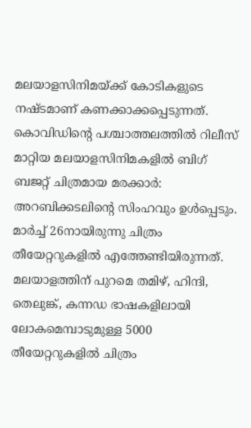മലയാളസിനിമയ്ക്ക് കോടികളുടെ നഷ്ടമാണ് കണക്കാക്കപ്പെടുന്നത്. കൊവിഡിന്‍റെ പശ്ചാത്തലത്തില്‍ റിലീസ് മാറ്റിയ മലയാളസിനിമകളില്‍ ബിഗ് ബജറ്റ് ചിത്രമായ മരക്കാര്‍: അറബിക്കടലിന്‍റെ സിംഹവും ഉള്‍പ്പെടും. മാര്‍ച്ച് 26നായിരുന്നു ചിത്രം തീയേറ്ററുകളില്‍ എത്തേണ്ടിയിരുന്നത്. മലയാളത്തിന് പുറമെ തമിഴ്, ഹിന്ദി, തെലുങ്ക്, കന്നഡ ഭാഷകളിലായി ലോകമെമ്പാടുമുള്ള 5000 തീയേറ്ററുകളില്‍ ചിത്രം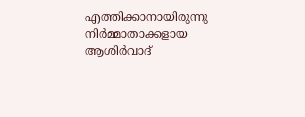എത്തിക്കാനായിരുന്നു നിര്‍മ്മാതാക്കളായ ആശിര്‍വാദ്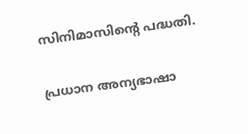സിനിമാസിന്‍റെ പദ്ധതി.

പ്രധാന അന്യഭാഷാ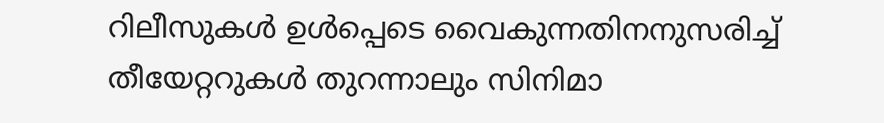റിലീസുകള്‍ ഉള്‍പ്പെടെ വൈകുന്നതിനനുസരിച്ച് തീയേറ്ററുകള്‍ തുറന്നാലും സിനിമാ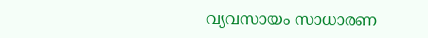വ്യവസായം സാധാരണ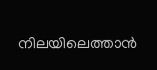നിലയിലെത്താന്‍‌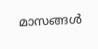മാസങ്ങള്‍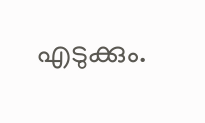എടുക്കും.